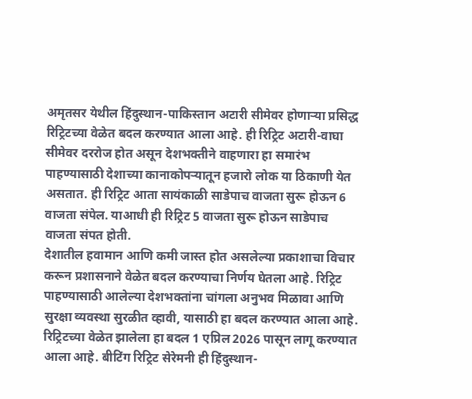अमृतसर येथील हिंदुस्थान-पाकिस्तान अटारी सीमेवर होणाऱ्या प्रसिद्ध रिट्रिटच्या वेळेत बदल करण्यात आला आहे. ही रिट्रिट अटारी-वाघा सीमेवर दररोज होत असून देशभक्तीने वाहणारा हा समारंभ पाहण्यासाठी देशाच्या कानाकोपऱ्यातून हजारो लोक या ठिकाणी येत असतात. ही रिट्रिट आता सायंकाळी साडेपाच वाजता सुरू होऊन 6 वाजता संपेल. याआधी ही रिट्रिट 5 वाजता सुरू होऊन साडेपाच वाजता संपत होती.
देशातील हवामान आणि कमी जास्त होत असलेल्या प्रकाशाचा विचार करून प्रशासनाने वेळेत बदल करण्याचा निर्णय घेतला आहे. रिट्रिट पाहण्यासाठी आलेल्या देशभक्तांना चांगला अनुभव मिळावा आणि सुरक्षा व्यवस्था सुरळीत व्हावी, यासाठी हा बदल करण्यात आला आहे. रिट्रिटच्या वेळेत झालेला हा बदल 1 एप्रिल 2026 पासून लागू करण्यात आला आहे. बीटिंग रिट्रिट सेरेमनी ही हिंदुस्थान-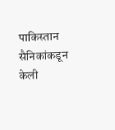पाकिस्तान सैनिकांकडून केली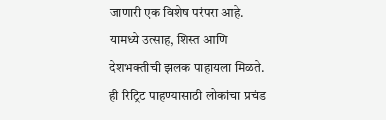जाणारी एक विशेष परंपरा आहे. यामध्ये उत्साह, शिस्त आणि देशभक्तीची झलक पाहायला मिळते. ही रिट्रिट पाहण्यासाठी लोकांचा प्रचंड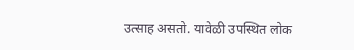उत्साह असतो. यावेळी उपस्थित लोक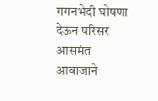गगनभेदी घोषणा देऊन परिसर आसमंत आवाजाने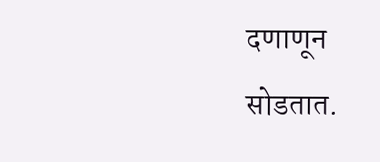दणाणून सोडतात.